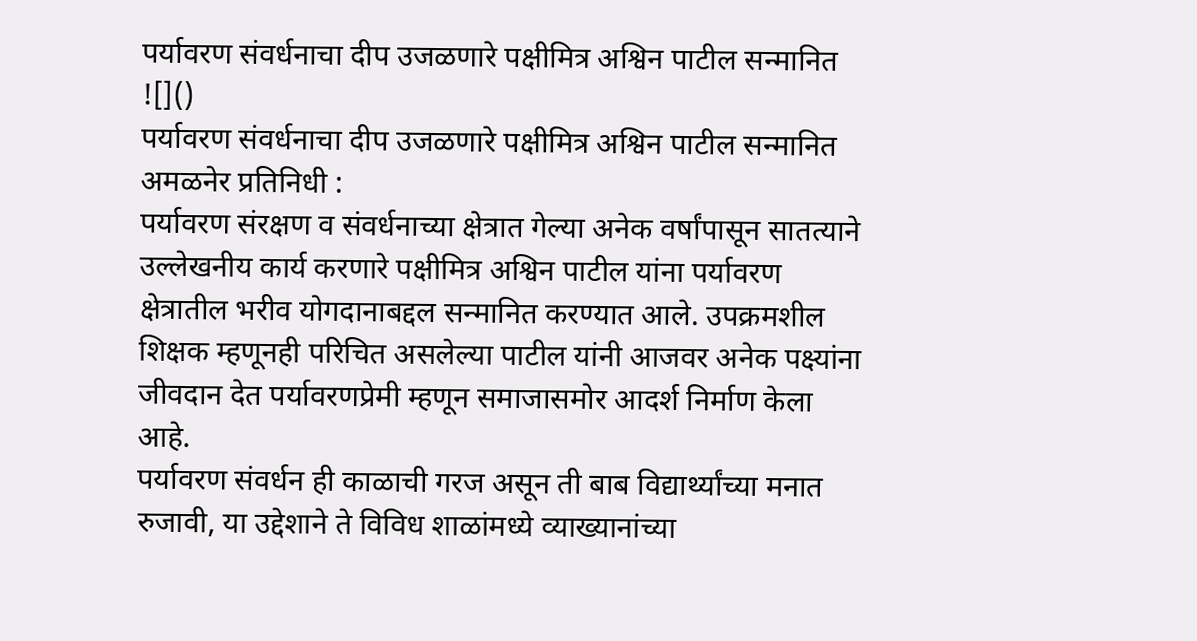पर्यावरण संवर्धनाचा दीप उजळणारे पक्षीमित्र अश्विन पाटील सन्मानित
![]()
पर्यावरण संवर्धनाचा दीप उजळणारे पक्षीमित्र अश्विन पाटील सन्मानित
अमळनेर प्रतिनिधी :
पर्यावरण संरक्षण व संवर्धनाच्या क्षेत्रात गेल्या अनेक वर्षांपासून सातत्याने उल्लेखनीय कार्य करणारे पक्षीमित्र अश्विन पाटील यांना पर्यावरण क्षेत्रातील भरीव योगदानाबद्दल सन्मानित करण्यात आले. उपक्रमशील शिक्षक म्हणूनही परिचित असलेल्या पाटील यांनी आजवर अनेक पक्ष्यांना जीवदान देत पर्यावरणप्रेमी म्हणून समाजासमोर आदर्श निर्माण केला आहे.
पर्यावरण संवर्धन ही काळाची गरज असून ती बाब विद्यार्थ्यांच्या मनात रुजावी, या उद्देशाने ते विविध शाळांमध्ये व्याख्यानांच्या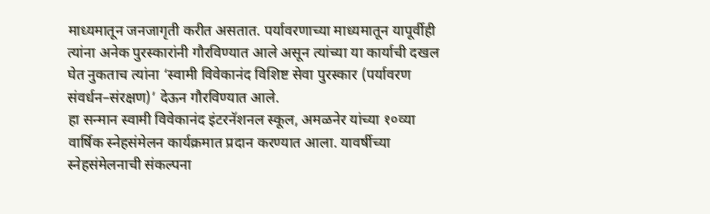माध्यमातून जनजागृती करीत असतात. पर्यावरणाच्या माध्यमातून यापूर्वीही त्यांना अनेक पुरस्कारांनी गौरविण्यात आले असून त्यांच्या या कार्याची दखल घेत नुकताच त्यांना ‘स्वामी विवेकानंद विशिष्ट सेवा पुरस्कार (पर्यावरण संवर्धन–संरक्षण)’ देऊन गौरविण्यात आले.
हा सन्मान स्वामी विवेकानंद इंटरनॅशनल स्कूल, अमळनेर यांच्या १०व्या वार्षिक स्नेहसंमेलन कार्यक्रमात प्रदान करण्यात आला. यावर्षीच्या स्नेहसंमेलनाची संकल्पना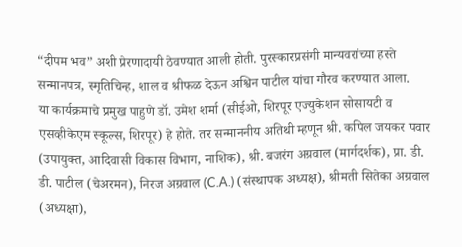“दीपम भव” अशी प्रेरणादायी ठेवण्यात आली होती. पुरस्कारप्रसंगी मान्यवरांच्या हस्ते सन्मानपत्र, स्मृतिचिन्ह, शाल व श्रीफळ देऊन अश्विन पाटील यांचा गौरव करण्यात आला.
या कार्यक्रमाचे प्रमुख पाहुणे डॉ. उमेश शर्मा (सीईओ, शिरपूर एज्युकेशन सोसायटी व एसव्हीकेएम स्कूल्स, शिरपूर) हे होते. तर सन्माननीय अतिथी म्हणून श्री. कपिल जयकर पवार (उपायुक्त, आदिवासी विकास विभाग, नाशिक), श्री. बजरंग अग्रवाल (मार्गदर्शक), प्रा. डी. डी. पाटील (चेअरमन), निरज अग्रवाल (C.A.) (संस्थापक अध्यक्ष), श्रीमती सितेका अग्रवाल (अध्यक्षा),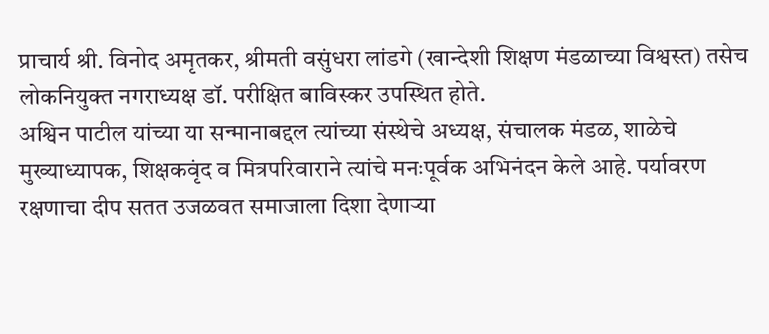प्राचार्य श्री. विनोद अमृतकर, श्रीमती वसुंधरा लांडगे (खान्देशी शिक्षण मंडळाच्या विश्वस्त) तसेच लोकनियुक्त नगराध्यक्ष डॉ. परीक्षित बाविस्कर उपस्थित होते.
अश्विन पाटील यांच्या या सन्मानाबद्दल त्यांच्या संस्थेचे अध्यक्ष, संचालक मंडळ, शाळेचे मुख्याध्यापक, शिक्षकवृंद व मित्रपरिवाराने त्यांचे मनःपूर्वक अभिनंदन केले आहे. पर्यावरण रक्षणाचा दीप सतत उजळवत समाजाला दिशा देणाऱ्या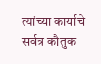त्यांच्या कार्याचे सर्वत्र कौतुक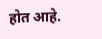होत आहे.